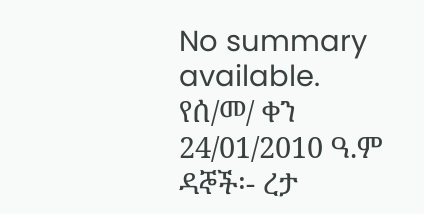No summary available.
የሰ/መ/ ቀን 24/01/2010 ዓ.ም ዳኞች፡- ረታ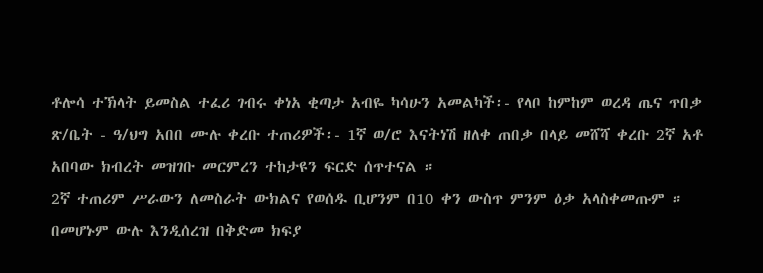ቶሎሳ ተኽላት ይመስል ተፈሪ ገብሩ ቀነአ ቂጣታ አብዬ ካሳሁን አመልካች፡- የላቦ ከምከም ወረዳ ጤና ጥበቃ ጽ/ቤት - ዓ/ህግ አበበ ሙሉ ቀረቡ ተጠሪዎች፡- 1ኛ ወ/ሮ እናትነሽ ዘለቀ ጠበቃ በላይ መሸሻ ቀረቡ 2ኛ አቶ አበባው ክብረት መዝገቡ መርምረን ተከታዩን ፍርድ ሰጥተናል ።
2ኛ ተጠሪም ሥራውን ለመስራት ውክልና የወሰዱ ቢሆንም በ10 ቀን ውስጥ ምንም ዕቃ አላስቀመጡም ። በመሆኑም ውሉ እንዲሰረዝ በቅድመ ክፍያ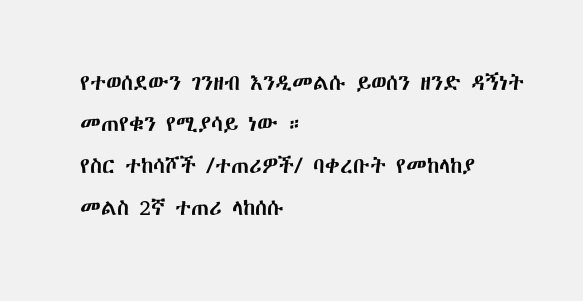የተወሰደውን ገንዘብ እንዲመልሱ ይወሰን ዘንድ ዳኝነት መጠየቁን የሚያሳይ ነው ።
የስር ተከሳሾች /ተጠሪዎች/ ባቀረቡት የመከላከያ መልስ 2ኛ ተጠሪ ላከሰሱ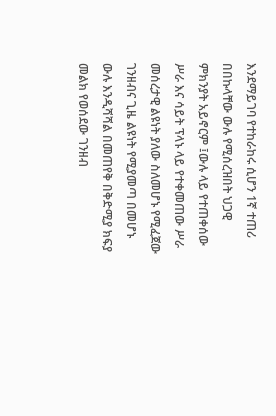እንደማይገባ የተከራከሩ ሲሆን 1ኛ ተጠሪ በበኩላቸው ውሉ የሚሰረዝበት ህጋዊ ምክንያት አይኖርም ፤ውሉ ላይ የተጠቀሰው ሥራ እና ሳይት ፕላኑ ላይ የተቀመጠው ሥራ መሰረታዊ ልዩነት ያለው ስለመሆኑ የሚፈጀው ገንዘብና ጊዜ ልዩነት የሚያመጣ በመሆኑ ውሉ እንዲሻሻል በመጠየቅ በቅድሚያ ክፍያ መልክ የወሰደው ገንዘብ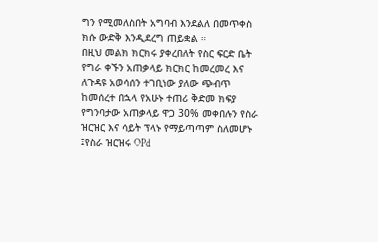ግን የሚመለስበት አግባብ እንደልለ በመጥቀስ ክሱ ውድቅ እንዲደረግ ጠይቋል ።
በዚህ መልክ ክርክሩ ያቀረበለት የስር ፍርድ ቤት የግራ ቀኙን አጠቃላይ ክርክር ከመረመረ እና ለጉዳዩ አወሳሰን ተገቢነው ያለው ጭብጥ ከመሰረተ በኋላ የአሁኑ ተጠሪ ቅድመ ክፍያ የግንባታው አጠቃላይ ዋጋ 30% መቀበሉን የስራ ዝርዝር እና ሳይት ፕላኑ የማይጣጣም ስለመሆኑ ፤የስራ ዝርዝሩ OPd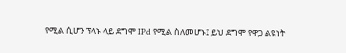የሚል ሲሆን ፕላኑ ላይ ደግሞ IPd የሚል ስለመሆኑ፤ ይህ ደግሞ የዋጋ ልዩነት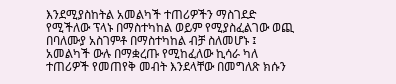እንደሚያስከትል አመልካች ተጠሪዎችን ማስገደድ የሚችለው ፕላኑ በማስተካከል ወይም የሚያስፈልገው ወጪ በባለሙያ አስገምቶ በማስተካከል ብቻ ስለመሆኑ ፤ አመልካች ውሉ በማቋረጡ የሚከፈለው ኪሳራ ካለ ተጠሪዎች የመጠየቅ መብት እንደላቸው በመግለጽ ክሱን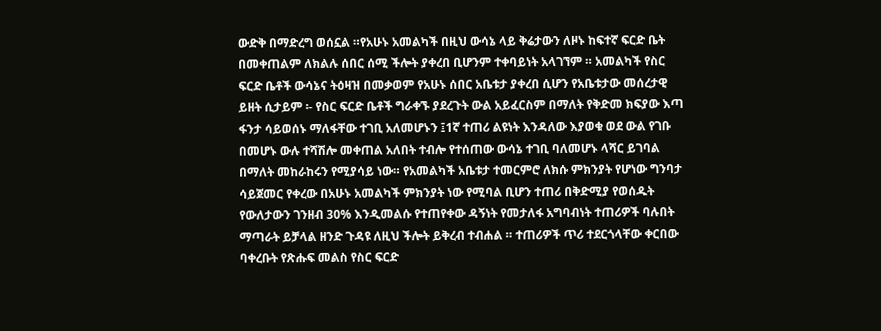ውድቅ በማድረግ ወሰኗል ።የአሁኑ አመልካች በዚህ ውሳኔ ላይ ቅሬታውን ለዞኑ ከፍተኛ ፍርድ ቤት በመቀጠልም ለክልሉ ሰበር ሰሚ ችሎት ያቀረበ ቢሆንም ተቀባይነት አላገኘም ። አመልካች የስር ፍርድ ቤቶች ውሳኔና ትዕዛዝ በመቃወም የአሁኑ ሰበር አቤቱታ ያቀረበ ሲሆን የአቤቱታው መሰረታዊ ይዘት ሲታይም ፡- የስር ፍርድ ቤቶች ግራቀኙ ያደረጉት ውል አይፈርስም በማለት የቅድመ ክፍያው እጣ ፋንታ ሳይወሰኑ ማለፋቸው ተገቢ አለመሆኑን ፤1ኛ ተጠሪ ልዩነት እንዳለው እያወቁ ወደ ውል የገቡ በመሆኑ ውሉ ተሻሽሎ መቀጠል አለበት ተብሎ የተሰጠው ውሳኔ ተገቢ ባለመሆኑ ላሻር ይገባል በማለት መከራከሩን የሚያሳይ ነው። የአመልካች አቤቱታ ተመርምሮ ለክሱ ምክንያት የሆነው ግንባታ ሳይጀመር የቀረው በአሁኑ አመልካች ምክንያት ነው የሚባል ቢሆን ተጠሪ በቅድሚያ የወሰዱት የውለታውን ገንዘብ 30% እንዲመልሱ የተጠየቀው ዳኝነት የመታለፋ አግባብነት ተጠሪዎች ባሉበት ማጣራት ይቻላል ዘንድ ጉዳዩ ለዚህ ችሎት ይቅረብ ተብሐል ። ተጠሪዎች ጥሪ ተደርጎላቸው ቀርበው ባቀረቡት የጽሑፍ መልስ የስር ፍርድ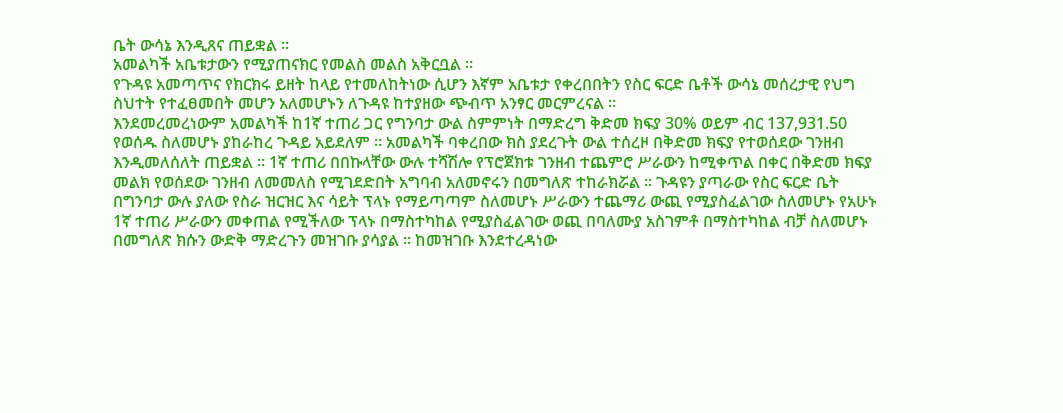ቤት ውሳኔ እንዲጸና ጠይቋል ።
አመልካች አቤቱታውን የሚያጠናክር የመልስ መልስ አቅርቧል ።
የጉዳዩ አመጣጥና የክርክሩ ይዘት ከላይ የተመለከትነው ሲሆን እኛም አቤቱታ የቀረበበትን የስር ፍርድ ቤቶች ውሳኔ መሰረታዊ የህግ ስህተት የተፈፀመበት መሆን አለመሆኑን ለጉዳዩ ከተያዘው ጭብጥ አንፃር መርምረናል ።
እንደመረመረነውም አመልካች ከ1ኛ ተጠሪ ጋር የግንባታ ውል ስምምነት በማድረግ ቅድመ ክፍያ 30% ወይም ብር 137,931.50 የወሰዱ ስለመሆኑ ያከራከረ ጉዳይ አይደለም ። አመልካች ባቀረበው ክስ ያደረጉት ውል ተሰረዞ በቅድመ ክፍያ የተወሰደው ገንዘብ እንዲመለሰለት ጠይቋል ። 1ኛ ተጠሪ በበኩላቸው ውሉ ተሻሽሎ የፕሮጀክቱ ገንዘብ ተጨምሮ ሥራውን ከሚቀጥል በቀር በቅድመ ክፍያ መልክ የወሰደው ገንዘብ ለመመለስ የሚገደድበት አግባብ አለመኖሩን በመግለጽ ተከራክሯል ። ጉዳዩን ያጣራው የስር ፍርድ ቤት በግንባታ ውሉ ያለው የስራ ዝርዝር እና ሳይት ፕላኑ የማይጣጣም ስለመሆኑ ሥራውን ተጨማሪ ውጪ የሚያስፈልገው ስለመሆኑ የአሁኑ 1ኛ ተጠሪ ሥራውን መቀጠል የሚችለው ፕላኑ በማስተካከል የሚያስፈልገው ወጪ በባለሙያ አስገምቶ በማስተካከል ብቻ ስለመሆኑ በመግለጽ ክሱን ውድቅ ማድረጉን መዝገቡ ያሳያል ። ከመዝገቡ እንደተረዳነው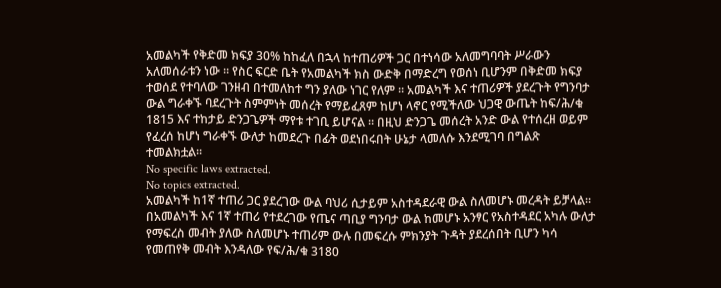አመልካች የቅድመ ክፍያ 30% ከከፈለ በኋላ ከተጠሪዎች ጋር በተነሳው አለመግባባት ሥራውን አለመሰራቱን ነው ። የስር ፍርድ ቤት የአመልካች ክስ ውድቅ በማድረግ የወሰነ ቢሆንም በቅድመ ክፍያ ተወሰደ የተባለው ገንዘብ በተመለከተ ግን ያለው ነገር የለም ። አመልካች እና ተጠሪዎች ያደረጉት የግንባታ ውል ግራቀኙ ባደረጉት ስምምነት መሰረት የማይፈጸም ከሆነ ላኖር የሚችለው ህጋዊ ውጤት ከፍ/ሕ/ቁ 1815 እና ተከታይ ድንጋጌዎች ማየቱ ተገቢ ይሆናል ። በዚህ ድንጋጌ መሰረት አንድ ውል የተሰረዘ ወይም የፈረሰ ከሆነ ግራቀኙ ውለታ ከመደረጉ በፊት ወደነበሩበት ሁኔታ ላመለሱ እንደሚገባ በግልጽ ተመልክቷል።
No specific laws extracted.
No topics extracted.
አመልካች ከ1ኛ ተጠሪ ጋር ያደረገው ውል ባህሪ ሲታይም አስተዳደራዊ ውል ስለመሆኑ መረዳት ይቻላል። በአመልካች እና 1ኛ ተጠሪ የተደረገው የጤና ጣቢያ ግንባታ ውል ከመሆኑ አንፃር የአስተዳደር አካሉ ውለታ የማፍረስ መብት ያለው ስለመሆኑ ተጠሪም ውሉ በመፍረሱ ምክንያት ጉዳት ያደረሰበት ቢሆን ካሳ የመጠየቅ መብት እንዳለው የፍ/ሕ/ቁ 3180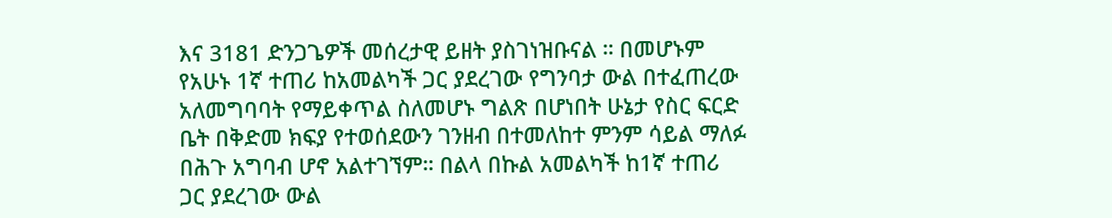እና 3181 ድንጋጌዎች መሰረታዊ ይዘት ያስገነዝቡናል ። በመሆኑም የአሁኑ 1ኛ ተጠሪ ከአመልካች ጋር ያደረገው የግንባታ ውል በተፈጠረው አለመግባባት የማይቀጥል ስለመሆኑ ግልጽ በሆነበት ሁኔታ የስር ፍርድ ቤት በቅድመ ክፍያ የተወሰደውን ገንዘብ በተመለከተ ምንም ሳይል ማለፉ በሕጉ አግባብ ሆኖ አልተገኘም። በልላ በኩል አመልካች ከ1ኛ ተጠሪ ጋር ያደረገው ውል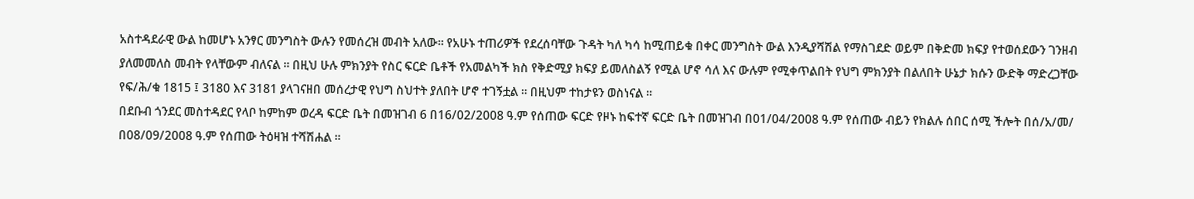አስተዳደራዊ ውል ከመሆኑ አንፃር መንግስት ውሉን የመሰረዝ መብት አለው። የአሁኑ ተጠሪዎች የደረሰባቸው ጉዳት ካለ ካሳ ከሚጠይቁ በቀር መንግስት ውል እንዲያሻሽል የማስገደድ ወይም በቅድመ ክፍያ የተወሰደውን ገንዘብ ያለመመለስ መብት የላቸውም ብለናል ። በዚህ ሁሉ ምክንያት የስር ፍርድ ቤቶች የአመልካች ክስ የቅድሚያ ክፍያ ይመለስልኝ የሚል ሆኖ ሳለ እና ውሉም የሚቀጥልበት የህግ ምክንያት በልለበት ሁኔታ ክሱን ውድቅ ማድረጋቸው የፍ/ሕ/ቁ 1815 ፤ 3180 እና 3181 ያላገናዘበ መሰረታዊ የህግ ስህተት ያለበት ሆኖ ተገኝቷል ። በዚህም ተከታዩን ወስነናል ።
በደቡብ ጎንደር መስተዳደር የላቦ ከምከም ወረዳ ፍርድ ቤት በመዝገብ 6 በ16/02/2008 ዓ.ም የሰጠው ፍርድ የዞኑ ከፍተኛ ፍርድ ቤት በመዝገብ በ01/04/2008 ዓ.ም የሰጠው ብይን የክልሉ ሰበር ሰሚ ችሎት በሰ/አ/መ/ በ08/09/2008 ዓ.ም የሰጠው ትዕዛዝ ተሻሽሐል ።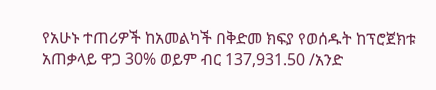የአሁኑ ተጠሪዎች ከአመልካች በቅድመ ክፍያ የወሰዱት ከፕሮጀክቱ አጠቃላይ ዋጋ 30% ወይም ብር 137,931.50 /አንድ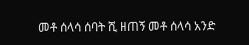መቶ ሰላሳ ሰባት ሺ ዘጠኝ መቶ ሰላሳ አንድ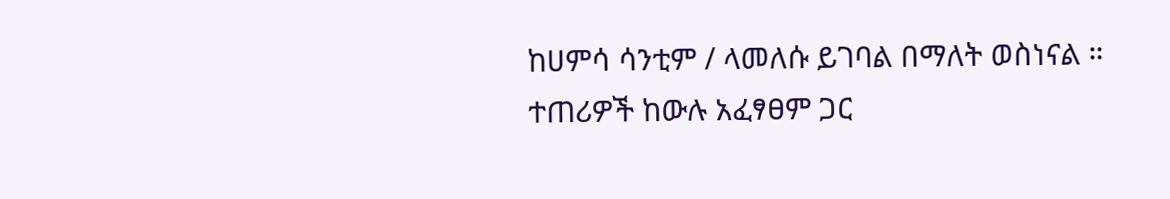ከሀምሳ ሳንቲም / ላመለሱ ይገባል በማለት ወስነናል ።
ተጠሪዎች ከውሉ አፈፃፀም ጋር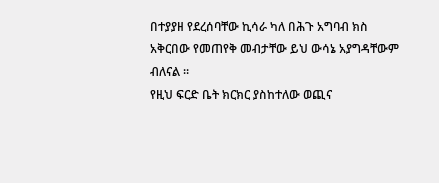በተያያዘ የደረሰባቸው ኪሳራ ካለ በሕጉ አግባብ ክስ አቅርበው የመጠየቅ መብታቸው ይህ ውሳኔ አያግዳቸውም ብለናል ።
የዚህ ፍርድ ቤት ክርክር ያስከተለው ወጪና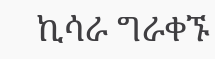ኪሳራ ግራቀኙ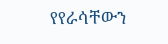የየራሳቸውን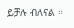ይቻሉ ብለናል ።